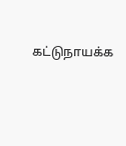கட்டுநாயக்க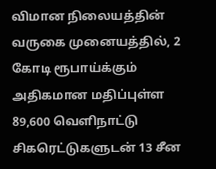விமான நிலையத்தின் வருகை முனையத்தில், 2 கோடி ரூபாய்க்கும் அதிகமான மதிப்புள்ள 89,600 வெளிநாட்டு சிகரெட்டுகளுடன் 13 சீன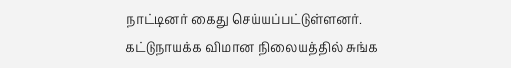நாட்டினர் கைது செய்யப்பட்டுள்ளனர்.
கட்டுநாயக்க விமான நிலையத்தில் சுங்க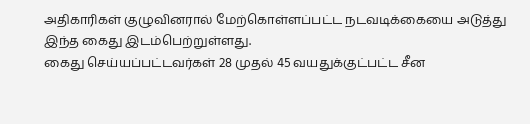அதிகாரிகள் குழுவினரால் மேற்கொள்ளப்பட்ட நடவடிக்கையை அடுத்து இந்த கைது இடம்பெற்றுள்ளது.
கைது செய்யப்பட்டவர்கள் 28 முதல் 45 வயதுக்குட்பட்ட சீன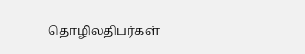தொழிலதிபர்கள்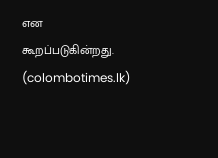என கூறப்படுகின்றது.
(colombotimes.lk)